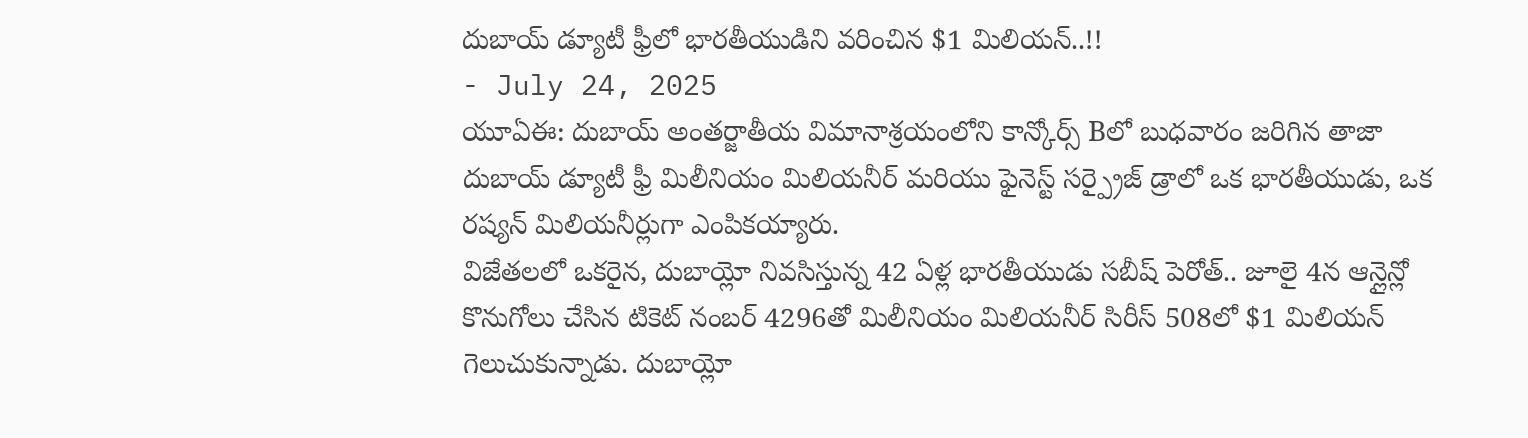దుబాయ్ డ్యూటీ ఫ్రీలో భారతీయుడిని వరించిన $1 మిలియన్..!!
- July 24, 2025
యూఏఈ: దుబాయ్ అంతర్జాతీయ విమానాశ్రయంలోని కాన్కోర్స్ Bలో బుధవారం జరిగిన తాజా దుబాయ్ డ్యూటీ ఫ్రీ మిలీనియం మిలియనీర్ మరియు ఫైనెస్ట్ సర్ప్రైజ్ డ్రాలో ఒక భారతీయుడు, ఒక రష్యన్ మిలియనీర్లుగా ఎంపికయ్యారు.
విజేతలలో ఒకరైన, దుబాయ్లో నివసిస్తున్న 42 ఏళ్ల భారతీయుడు సబీష్ పెరోత్.. జూలై 4న ఆన్లైన్లో కొనుగోలు చేసిన టికెట్ నంబర్ 4296తో మిలీనియం మిలియనీర్ సిరీస్ 508లో $1 మిలియన్ గెలుచుకున్నాడు. దుబాయ్లో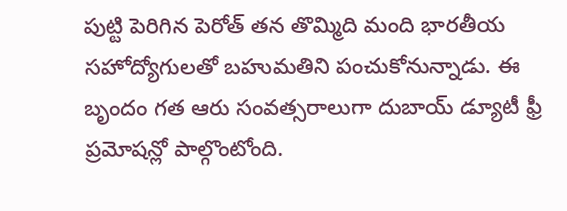పుట్టి పెరిగిన పెరోత్ తన తొమ్మిది మంది భారతీయ సహోద్యోగులతో బహుమతిని పంచుకోనున్నాడు. ఈ బృందం గత ఆరు సంవత్సరాలుగా దుబాయ్ డ్యూటీ ఫ్రీ ప్రమోషన్లో పాల్గొంటోంది.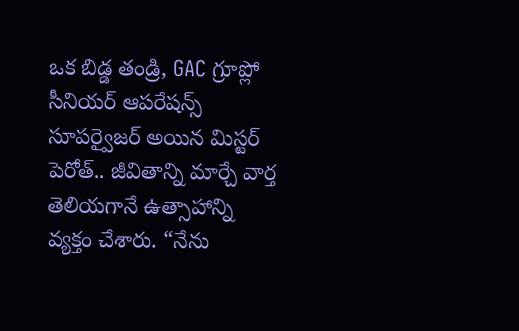ఒక బిడ్డ తండ్రి, GAC గ్రూప్లో సీనియర్ ఆపరేషన్స్ సూపర్వైజర్ అయిన మిస్టర్ పెరోత్.. జీవితాన్ని మార్చే వార్త తెలియగానే ఉత్సాహాన్ని వ్యక్తం చేశారు. “నేను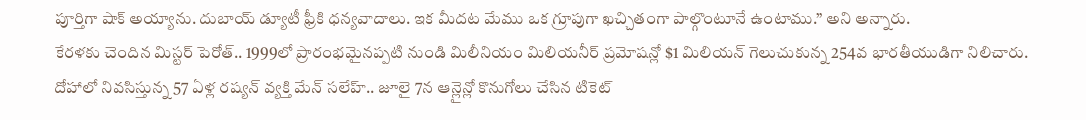పూర్తిగా షాక్ అయ్యాను. దుబాయ్ డ్యూటీ ఫ్రీకి ధన్యవాదాలు. ఇక మీదట మేము ఒక గ్రూపుగా ఖచ్చితంగా పాల్గొంటూనే ఉంటాము.” అని అన్నారు.
కేరళకు చెందిన మిస్టర్ పెరోత్.. 1999లో ప్రారంభమైనప్పటి నుండి మిలీనియం మిలియనీర్ ప్రమోషన్లో $1 మిలియన్ గెలుచుకున్న 254వ భారతీయుడిగా నిలిచారు.
దోహాలో నివసిస్తున్న 57 ఏళ్ల రష్యన్ వ్యక్తి మేన్ సలేహ్.. జూలై 7న ఆన్లైన్లో కొనుగోలు చేసిన టికెట్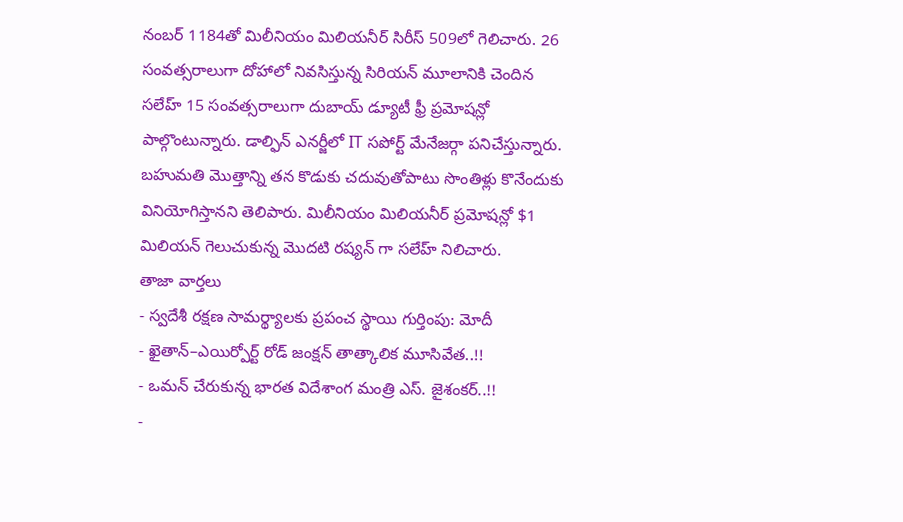నంబర్ 1184తో మిలీనియం మిలియనీర్ సిరీస్ 509లో గెలిచారు. 26 సంవత్సరాలుగా దోహాలో నివసిస్తున్న సిరియన్ మూలానికి చెందిన సలేహ్ 15 సంవత్సరాలుగా దుబాయ్ డ్యూటీ ఫ్రీ ప్రమోషన్లో పాల్గొంటున్నారు. డాల్ఫిన్ ఎనర్జీలో IT సపోర్ట్ మేనేజర్గా పనిచేస్తున్నారు. బహుమతి మొత్తాన్ని తన కొడుకు చదువుతోపాటు సొంతిళ్లు కొనేందుకు వినియోగిస్తానని తెలిపారు. మిలీనియం మిలియనీర్ ప్రమోషన్లో $1 మిలియన్ గెలుచుకున్న మొదటి రష్యన్ గా సలేహ్ నిలిచారు.
తాజా వార్తలు
- స్వదేశీ రక్షణ సామర్థ్యాలకు ప్రపంచ స్థాయి గుర్తింపు: మోదీ
- ఖైతాన్–ఎయిర్పోర్ట్ రోడ్ జంక్షన్ తాత్కాలిక మూసివేత..!!
- ఒమన్ చేరుకున్న భారత విదేశాంగ మంత్రి ఎస్. జైశంకర్..!!
-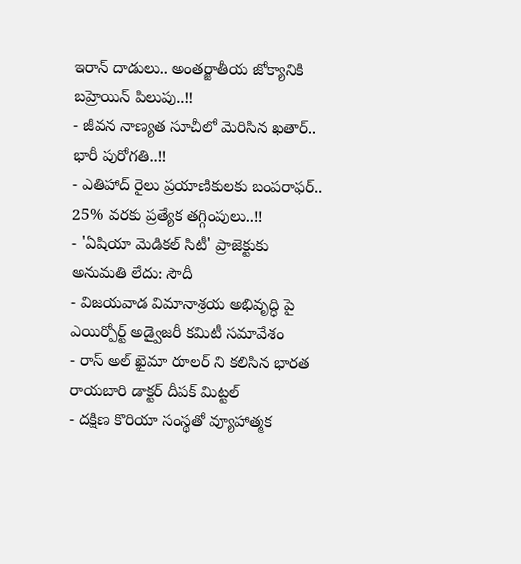ఇరాన్ దాడులు.. అంతర్జాతీయ జోక్యానికి బహ్రెయిన్ పిలుపు..!!
- జీవన నాణ్యత సూచీలో మెరిసిన ఖతార్.. భారీ పురోగతి..!!
- ఎతిహాద్ రైలు ప్రయాణికులకు బంపరాఫర్.. 25% వరకు ప్రత్యేక తగ్గింపులు..!!
- 'ఏషియా మెడికల్ సిటీ' ప్రాజెక్టుకు అనుమతి లేదు: సౌదీ
- విజయవాడ విమానాశ్రయ అభివృద్ధి పై ఎయిర్పోర్ట్ అడ్వైజరీ కమిటీ సమావేశం
- రాస్ అల్ ఖైమా రూలర్ ని కలిసిన భారత రాయబారి డాక్టర్ దీపక్ మిట్టల్
- దక్షిణ కొరియా సంస్థతో వ్యూహాత్మక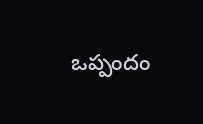ఒప్పందం